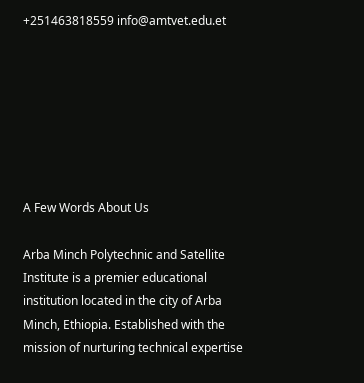+251463818559 info@amtvet.edu.et







A Few Words About Us

Arba Minch Polytechnic and Satellite Institute is a premier educational institution located in the city of Arba Minch, Ethiopia. Established with the mission of nurturing technical expertise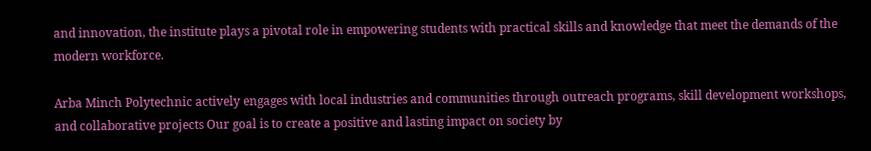and innovation, the institute plays a pivotal role in empowering students with practical skills and knowledge that meet the demands of the modern workforce.

Arba Minch Polytechnic actively engages with local industries and communities through outreach programs, skill development workshops, and collaborative projects Our goal is to create a positive and lasting impact on society by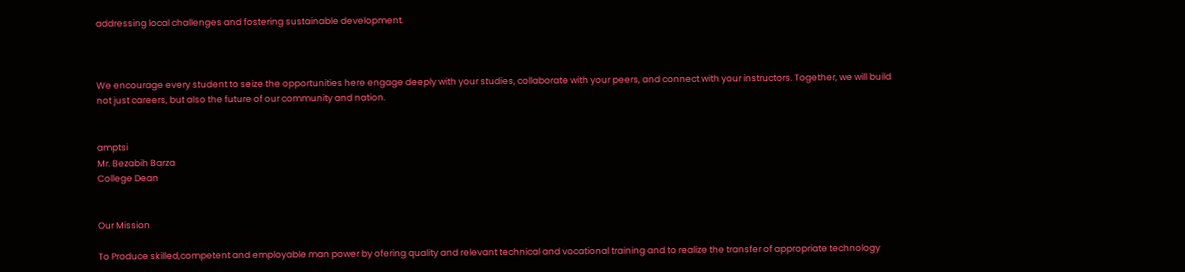addressing local challenges and fostering sustainable development.



We encourage every student to seize the opportunities here engage deeply with your studies, collaborate with your peers, and connect with your instructors. Together, we will build not just careers, but also the future of our community and nation.


amptsi
Mr. Bezabih Barza
College Dean


Our Mission

To Produce skilled,competent and employable man power by ofering quality and relevant technical and vocational training and to realize the transfer of appropriate technology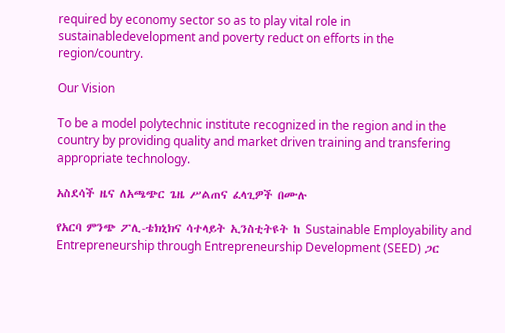required by economy sector so as to play vital role in sustainabledevelopment and poverty reduct on efforts in the region/country.

Our Vision

To be a model polytechnic institute recognized in the region and in the country by providing quality and market driven training and transfering appropriate technology.

አስደሳች ዜና ለአጫጭር ጌዜ ሥልጠና ፈላጊዎች በሙሉ

የአርባ ምንጭ ፖሊ-ቴክኒክና ሳተላይት ኢንስቲትዩት ከ Sustainable Employability and Entrepreneurship through Entrepreneurship Development (SEED) ጋር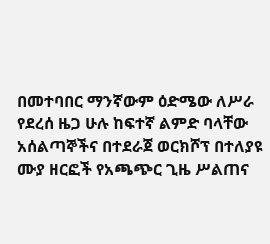በመተባበር ማንኛውም ዕድሜው ለሥራ የደረሰ ዜጋ ሁሉ ከፍተኛ ልምድ ባላቸው አሰልጣኞችና በተደራጀ ወርክሾፕ በተለያዩ ሙያ ዘርፎች የአጫጭር ጊዜ ሥልጠና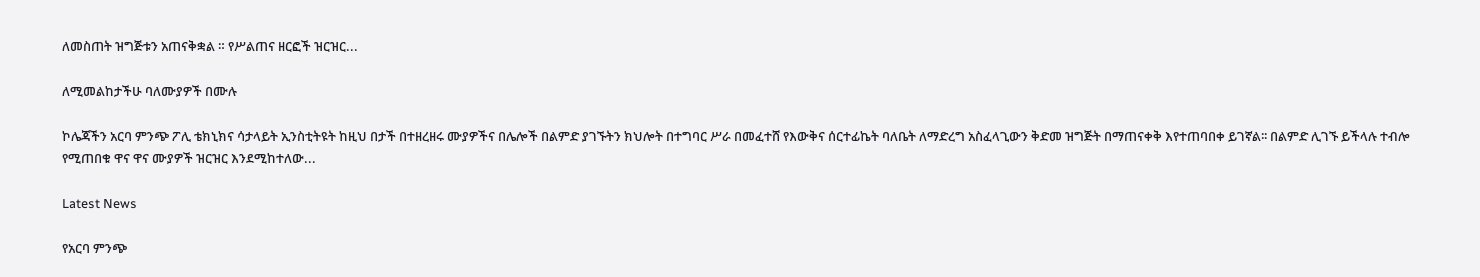ለመስጠት ዝግጅቱን አጠናቅቋል ። የሥልጠና ዘርፎች ዝርዝር...

ለሚመልከታችሁ ባለሙያዎች በሙሉ

ኮሌጃችን አርባ ምንጭ ፖሊ ቴክኒክና ሳታላይት ኢንስቲትዩት ከዚህ በታች በተዘረዘሩ ሙያዎችና በሌሎች በልምድ ያገኙትን ክህሎት በተግባር ሥራ በመፈተሸ የእውቅና ሰርተፊኬት ባለቤት ለማድረግ አስፈላጊውን ቅድመ ዝግጅት በማጠናቀቅ እየተጠባበቀ ይገኛል፡፡ በልምድ ሊገኙ ይችላሉ ተብሎ የሚጠበቁ ዋና ዋና ሙያዎች ዝርዝር እንደሚከተለው...

Latest News

የአርባ ምንጭ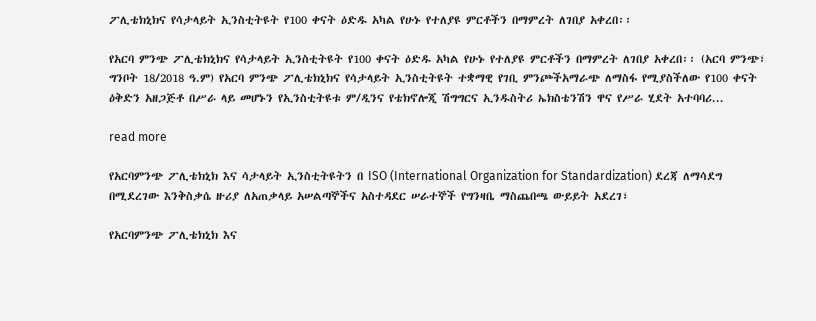ፖሊቴክኒክና የሳታላይት ኢንስቲትዩት የ100 ቀናት ዕድዱ አካል የሁኑ የተለያዩ ምርቶችን በማምረት ለገበያ አቀረበ፡፡

የአርባ ምንጭ ፖሊቴክኒክና የሳታላይት ኢንስቲትዩት የ100 ቀናት ዕድዱ አካል የሁኑ የተለያዩ ምርቶችን በማምረት ለገበያ አቀረበ፡፡ (አርባ ምንጭ፣ ግንቦት 18/2018 ዓ.ም) የአርባ ምንጭ ፖሊቴክኒክና የሳታላይት ኢንስቲትዩት ተቋማዊ የገቢ ምንጮችአማራጭ ለማስፋ የሚያስችለው የ100 ቀናት ዕቅድን አዘጋጅቶ በሥራ ላይ መሆኑን የኢንስቲትዩቱ ም/ዲንና የቴክኖሎጂ ሽግግርና ኢንዱስትሪ ኤክስቴንሽን ዋና የሥራ ሂደት አተባባሪ...

read more

የአርባምንጭ ፖሊቴክኒክ እና ሳታላይት ኢንስቲትዩትን በ ISO (International Organization for Standardization) ደረጃ ለማሳደግ በሚደረገው እንቅስቃሴ ዙሪያ ለአጠቃላይ አሠልጣኞችና አስተዳደር ሠራተኞች የግንዛቤ ማስጨበጫ ውይይት አደረገ፣

የአርባምንጭ ፖሊቴክኒክ እና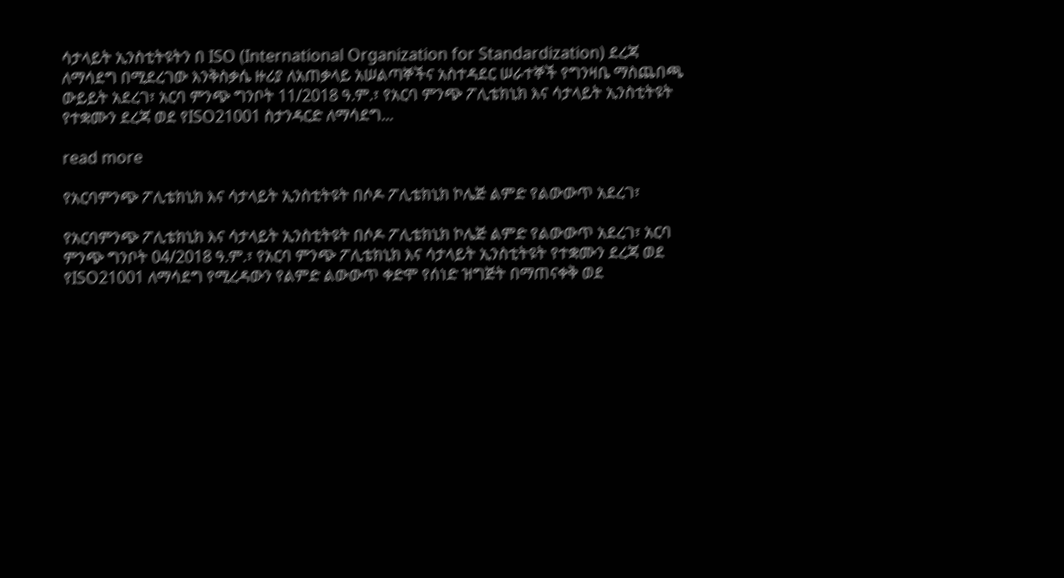ሳታላይት ኢንስቲትዩትን በ ISO (International Organization for Standardization) ደረጃ ለማሳደግ በሚደረገው እንቅስቃሴ ዙሪያ ለአጠቃላይ አሠልጣኞችና አስተዳደር ሠራተኞች የግንዛቤ ማስጨበጫ ውይይት አደረገ፣ አርባ ምንጭ ግንቦት 11/2018 ዓ.ም.፣ የአርባ ምንጭ ፖሊቴክኒክ እና ሳታላይት ኢንስቲትዩት የተቋሙን ደረጃ ወደ የISO21001 ስታንዳርድ ለማሳደግ...

read more

የአርባምንጭ ፖሊቴክኒክ እና ሳታላይት ኢንስቲትዩት በሶዶ ፖሊቴክኒክ ኮሌጅ ልምድ የልውውጥ አደረገ፣

የአርባምንጭ ፖሊቴክኒክ እና ሳታላይት ኢንስቲትዩት በሶዶ ፖሊቴክኒክ ኮሌጅ ልምድ የልውውጥ አደረገ፣ አርባ ምንጭ ግንቦት 04/2018 ዓ.ም.፣ የአርባ ምንጭ ፖሊቴክኒክ እና ሳታላይት ኢንስቲትዩት የተቋሙን ደረጃ ወደ የISO21001 ለማሳደግ የሚረዳውን የልምድ ልውውጥ ቀድሞ የሰነድ ዝግጅት በማጠናቀቅ ወደ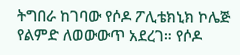ትግበራ ከገባው የሶዶ ፖሊቴክኒክ ኮሌጅ የልምድ ለወውውጥ አደረገ። የሶዶ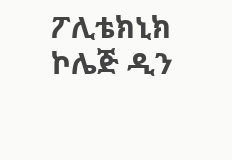ፖሊቴክኒክ ኮሌጅ ዲን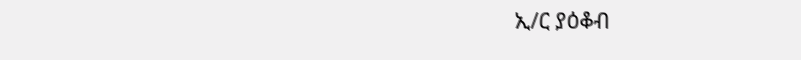ኢ/ር ያዕቆብ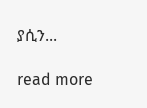ያሲን...

read more